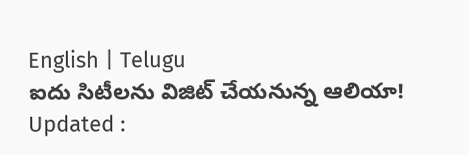English | Telugu
ఐదు సిటీలను విజిట్ చేయనున్న ఆలియా!
Updated :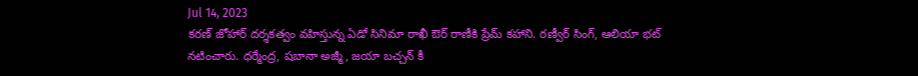Jul 14, 2023
కరణ్ జోహార్ దర్శకత్వం వహిస్తున్న ఏడో సినిమా రాఖీ ఔర్ రాణీకి ప్రేమ్ కహాని. రణ్వీర్ సింగ్, ఆలియా భట్ నటించారు. ధర్మేంద్ర, షబానా అజ్మీ, జయా బచ్చన్ కీ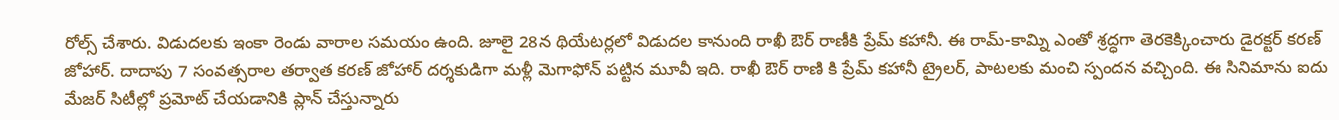రోల్స్ చేశారు. విడుదలకు ఇంకా రెండు వారాల సమయం ఉంది. జూలై 28న థియేటర్లలో విడుదల కానుంది రాఖీ ఔర్ రాణీకి ప్రేమ్ కహానీ. ఈ రామ్-కామ్ని ఎంతో శ్రద్ధగా తెరకెక్కించారు డైరక్టర్ కరణ్ జోహార్. దాదాపు 7 సంవత్సరాల తర్వాత కరణ్ జోహార్ దర్శకుడిగా మళ్లీ మెగాఫోన్ పట్టిన మూవీ ఇది. రాఖీ ఔర్ రాణి కి ప్రేమ్ కహానీ ట్రైలర్, పాటలకు మంచి స్పందన వచ్చింది. ఈ సినిమాను ఐదు మేజర్ సిటీల్లో ప్రమోట్ చేయడానికి ప్లాన్ చేస్తున్నారు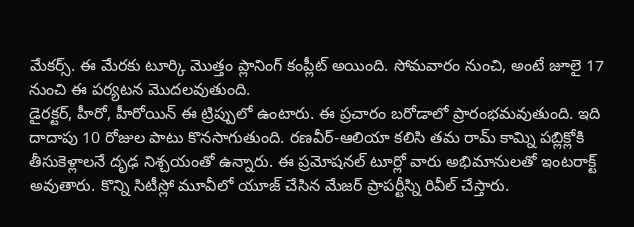మేకర్స్. ఈ మేరకు టూర్కి మొత్తం ప్లానింగ్ కంప్లీట్ అయింది. సోమవారం నుంచి, అంటే జూలై 17 నుంచి ఈ పర్యటన మొదలవుతుంది.
డైరక్టర్, హీరో, హీరోయిన్ ఈ ట్రిప్పులో ఉంటారు. ఈ ప్రచారం బరోడాలో ప్రారంభమవుతుంది. ఇది దాదాపు 10 రోజుల పాటు కొనసాగుతుంది. రణవీర్-ఆలియా కలిసి తమ రామ్ కామ్ని పబ్లిక్లోకి తీసుకెళ్లాలనే దృఢ నిశ్చయంతో ఉన్నారు. ఈ ప్రమోషనల్ టూర్లో వారు అభిమానులతో ఇంటరాక్ట్ అవుతారు. కొన్ని సిటీస్లో మూవీలో యూజ్ చేసిన మేజర్ ప్రాపర్టీస్ని రివీల్ చేస్తారు.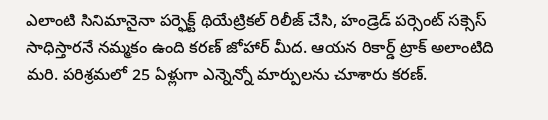ఎలాంటి సినిమానైనా పర్ఫెక్ట్ థియేట్రికల్ రిలీజ్ చేసి, హండ్రెడ్ పర్సెంట్ సక్సెస్ సాధిస్తారనే నమ్మకం ఉంది కరణ్ జోహార్ మీద. ఆయన రికార్డ్ ట్రాక్ అలాంటిది మరి. పరిశ్రమలో 25 ఏళ్లుగా ఎన్నెన్నో మార్పులను చూశారు కరణ్.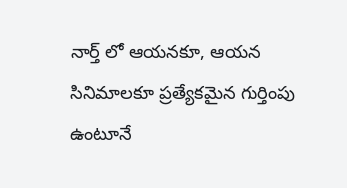నార్త్ లో ఆయనకూ, ఆయన సినిమాలకూ ప్రత్యేకమైన గుర్తింపు ఉంటూనే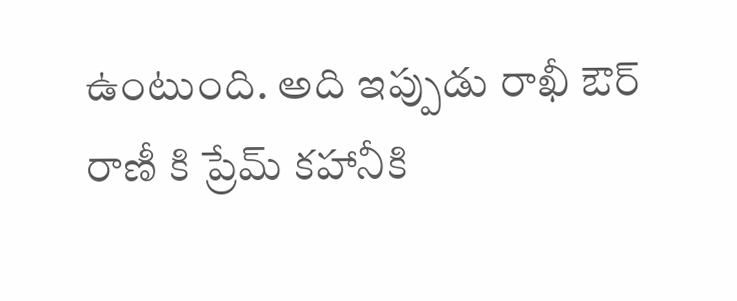ఉంటుంది. అది ఇప్పుడు రాఖీ ఔర్ రాణీ కి ప్రేమ్ కహానీకి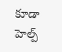కూడా హెల్ప్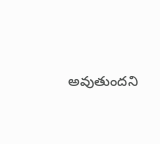అవుతుందని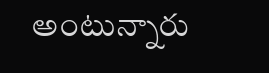అంటున్నారు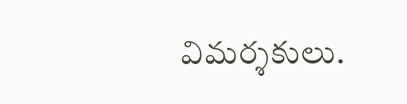విమర్శకులు.